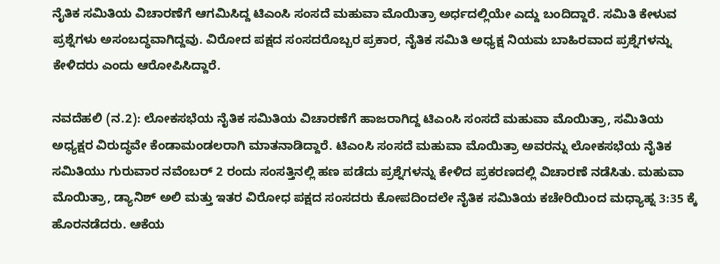ನೈತಿಕ ಸಮಿತಿಯ ವಿಚಾರಣೆಗೆ ಆಗಮಿಸಿದ್ದ ಟಿಎಂಸಿ ಸಂಸದೆ ಮಹುವಾ ಮೊಯಿತ್ರಾ ಅರ್ಧದಲ್ಲಿಯೇ ಎದ್ದು ಬಂದಿದ್ದಾರೆ. ಸಮಿತಿ ಕೇಳುವ ಪ್ರಶ್ನೆಗಳು ಅಸಂಬದ್ಧವಾಗಿದ್ದವು. ವಿರೋದ ಪಕ್ಷದ ಸಂಸದರೊಬ್ಬರ ಪ್ರಕಾರ, ನೈತಿಕ ಸಮಿತಿ ಅಧ್ಯಕ್ಷ ನಿಯಮ ಬಾಹಿರವಾದ ಪ್ರಶ್ನೆಗಳನ್ನು ಕೇಳಿದರು ಎಂದು ಆರೋಪಿಸಿದ್ದಾರೆ.

ನವದೆಹಲಿ (ನ.2): ಲೋಕಸಭೆಯ ನೈತಿಕ ಸಮಿತಿಯ ವಿಚಾರಣೆಗೆ ಹಾಜರಾಗಿದ್ದ ಟಿಎಂಸಿ ಸಂಸದೆ ಮಹುವಾ ಮೊಯಿತ್ರಾ, ಸಮಿತಿಯ ಅಧ್ಯಕ್ಷರ ವಿರುದ್ಧವೇ ಕೆಂಡಾಮಂಡಲರಾಗಿ ಮಾತನಾಡಿದ್ದಾರೆ. ಟಿಎಂಸಿ ಸಂಸದೆ ಮಹುವಾ ಮೊಯಿತ್ರಾ ಅವರನ್ನು ಲೋಕಸಭೆಯ ನೈತಿಕ ಸಮಿತಿಯು ಗುರುವಾರ ನವೆಂಬರ್ 2 ರಂದು ಸಂಸತ್ತಿನಲ್ಲಿ ಹಣ ಪಡೆದು ಪ್ರಶ್ನೆಗಳನ್ನು ಕೇಳಿದ ಪ್ರಕರಣದಲ್ಲಿ ವಿಚಾರಣೆ ನಡೆಸಿತು. ಮಹುವಾ ಮೊಯಿತ್ರಾ, ಡ್ಯಾನಿಶ್ ಅಲಿ ಮತ್ತು ಇತರ ವಿರೋಧ ಪಕ್ಷದ ಸಂಸದರು ಕೋಪದಿಂದಲೇ ನೈತಿಕ ಸಮಿತಿಯ ಕಚೇರಿಯಿಂದ ಮಧ್ಯಾಹ್ನ 3:35 ಕ್ಕೆ ಹೊರನಡೆದರು. ಆಕೆಯ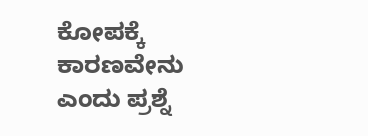ಕೋಪಕ್ಕೆ ಕಾರಣವೇನು ಎಂದು ಪ್ರಶ್ನೆ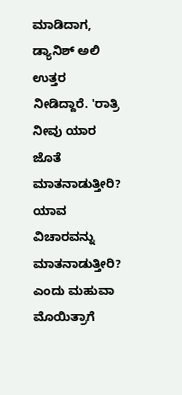ಮಾಡಿದಾಗ, ಡ್ಯಾನಿಶ್‌ ಅಲಿ ಉತ್ತರ ನೀಡಿದ್ದಾರೆ. 'ರಾತ್ರಿ ನೀವು ಯಾರ ಜೊತೆ ಮಾತನಾಡುತ್ತೀರಿ? ಯಾವ ವಿಚಾರವನ್ನು ಮಾತನಾಡುತ್ತೀರಿ? ಎಂದು ಮಹುವಾ ಮೊಯಿತ್ರಾಗೆ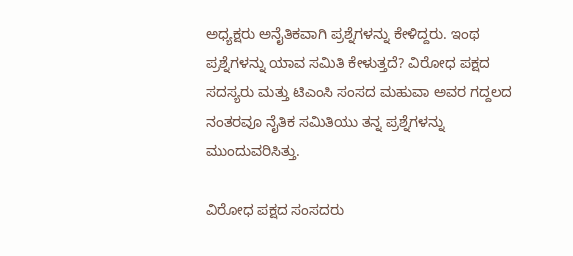ಅಧ್ಯಕ್ಷರು ಅನೈತಿಕವಾಗಿ ಪ್ರಶ್ನೆಗಳನ್ನು ಕೇಳಿದ್ದರು. ಇಂಥ ಪ್ರಶ್ನೆಗಳನ್ನು ಯಾವ ಸಮಿತಿ ಕೇಳುತ್ತದೆ? ವಿರೋಧ ಪಕ್ಷದ ಸದಸ್ಯರು ಮತ್ತು ಟಿಎಂಸಿ ಸಂಸದ ಮಹುವಾ ಅವರ ಗದ್ದಲದ ನಂತರವೂ ನೈತಿಕ ಸಮಿತಿಯು ತನ್ನ ಪ್ರಶ್ನೆಗಳನ್ನು ಮುಂದುವರಿಸಿತ್ತು.

ವಿರೋಧ ಪಕ್ಷದ ಸಂಸದರು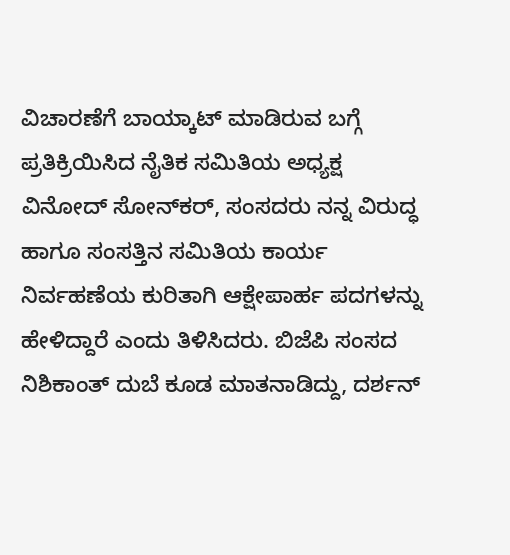ವಿಚಾರಣೆಗೆ ಬಾಯ್ಕಾಟ್‌ ಮಾಡಿರುವ ಬಗ್ಗೆ ಪ್ರತಿಕ್ರಿಯಿಸಿದ ನೈತಿಕ ಸಮಿತಿಯ ಅಧ್ಯಕ್ಷ ವಿನೋದ್‌ ಸೋನ್‌ಕರ್‌, ಸಂಸದರು ನನ್ನ ವಿರುದ್ಧ ಹಾಗೂ ಸಂಸತ್ತಿನ ಸಮಿತಿಯ ಕಾರ್ಯ ನಿರ್ವಹಣೆಯ ಕುರಿತಾಗಿ ಆಕ್ಷೇಪಾರ್ಹ ಪದಗಳನ್ನು ಹೇಳಿದ್ದಾರೆ ಎಂದು ತಿಳಿಸಿದರು. ಬಿಜೆಪಿ ಸಂಸದ ನಿಶಿಕಾಂತ್ ದುಬೆ ಕೂಡ ಮಾತನಾಡಿದ್ದು, ದರ್ಶನ್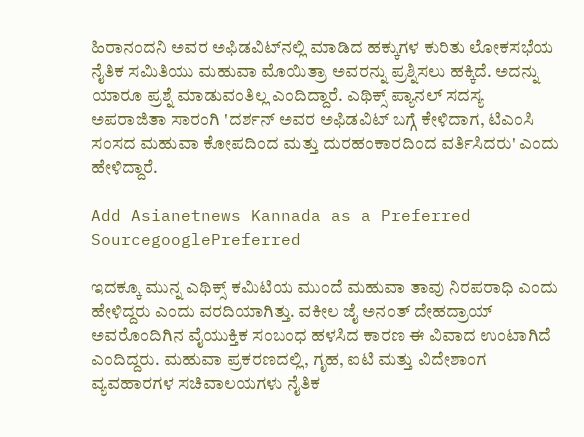ಹಿರಾನಂದನಿ ಅವರ ಅಫಿಡವಿಟ್‌ನಲ್ಲಿ ಮಾಡಿದ ಹಕ್ಕುಗಳ ಕುರಿತು ಲೋಕಸಭೆಯ ನೈತಿಕ ಸಮಿತಿಯು ಮಹುವಾ ಮೊಯಿತ್ರಾ ಅವರನ್ನು ಪ್ರಶ್ನಿಸಲು ಹಕ್ಕಿದೆ. ಅದನ್ನು ಯಾರೂ ಪ್ರಶ್ನೆ ಮಾಡುವಂತಿಲ್ಲ ಎಂದಿದ್ದಾರೆ. ಎಥಿಕ್ಸ್ ಪ್ಯಾನಲ್ ಸದಸ್ಯ ಅಪರಾಜಿತಾ ಸಾರಂಗಿ 'ದರ್ಶನ್ ಅವರ ಅಫಿಡವಿಟ್ ಬಗ್ಗೆ ಕೇಳಿದಾಗ, ಟಿಎಂಸಿ ಸಂಸದ ಮಹುವಾ ಕೋಪದಿಂದ ಮತ್ತು ದುರಹಂಕಾರದಿಂದ ವರ್ತಿಸಿದರು' ಎಂದು ಹೇಳಿದ್ದಾರೆ.

Add Asianetnews Kannada as a Preferred SourcegooglePreferred

ಇದಕ್ಕೂ ಮುನ್ನ ಎಥಿಕ್ಸ್ ಕಮಿಟಿಯ ಮುಂದೆ ಮಹುವಾ ತಾವು ನಿರಪರಾಧಿ ಎಂದು ಹೇಳಿದ್ದರು ಎಂದು ವರದಿಯಾಗಿತ್ತು. ವಕೀಲ ಜೈ ಅನಂತ್ ದೇಹದ್ರಾಯ್ ಅವರೊಂದಿಗಿನ ವೈಯುಕ್ತಿಕ ಸಂಬಂಧ ಹಳಸಿದ ಕಾರಣ ಈ ವಿವಾದ ಉಂಟಾಗಿದೆ ಎಂದಿದ್ದರು. ಮಹುವಾ ಪ್ರಕರಣದಲ್ಲಿ, ಗೃಹ, ಐಟಿ ಮತ್ತು ವಿದೇಶಾಂಗ ವ್ಯವಹಾರಗಳ ಸಚಿವಾಲಯಗಳು ನೈತಿಕ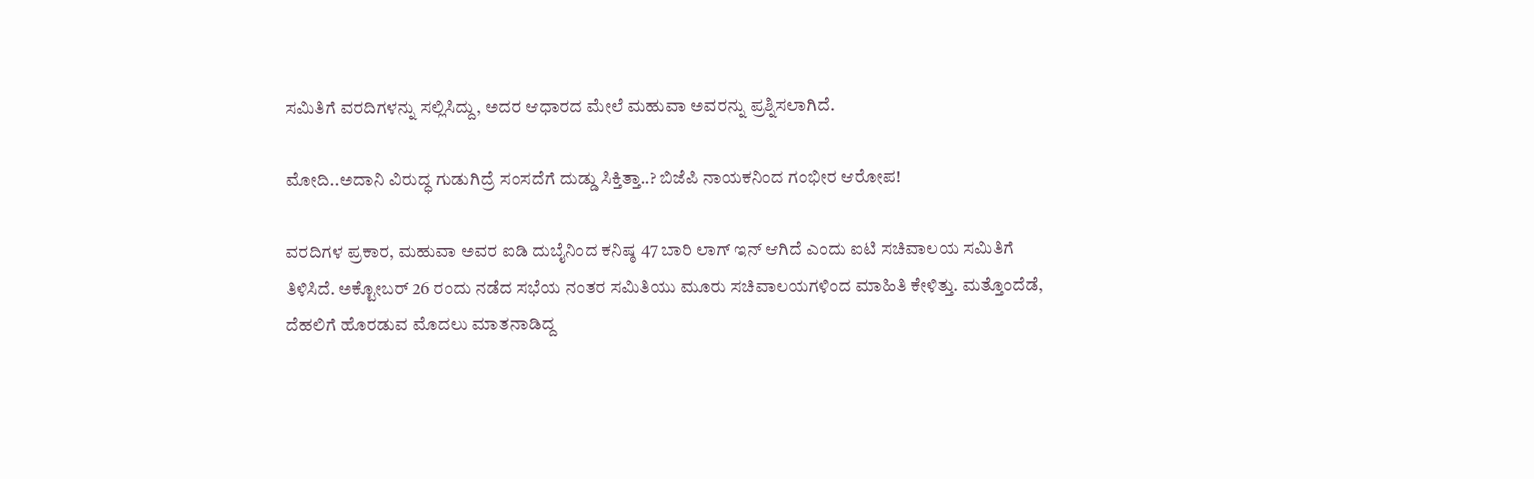ಸಮಿತಿಗೆ ವರದಿಗಳನ್ನು ಸಲ್ಲಿಸಿದ್ದು, ಅದರ ಆಧಾರದ ಮೇಲೆ ಮಹುವಾ ಅವರನ್ನು ಪ್ರಶ್ನಿಸಲಾಗಿದೆ.

ಮೋದಿ..ಅದಾನಿ ವಿರುದ್ಧ ಗುಡುಗಿದ್ರೆ ಸಂಸದೆಗೆ ದುಡ್ಡು ಸಿಕ್ತಿತ್ತಾ..? ಬಿಜೆಪಿ ನಾಯಕನಿಂದ ಗಂಭೀರ ಆರೋಪ!

ವರದಿಗಳ ಪ್ರಕಾರ, ಮಹುವಾ ಅವರ ಐಡಿ ದುಬೈನಿಂದ ಕನಿಷ್ಠ 47 ಬಾರಿ ಲಾಗ್ ಇನ್ ಆಗಿದೆ ಎಂದು ಐಟಿ ಸಚಿವಾಲಯ ಸಮಿತಿಗೆ ತಿಳಿಸಿದೆ. ಅಕ್ಟೋಬರ್ 26 ರಂದು ನಡೆದ ಸಭೆಯ ನಂತರ ಸಮಿತಿಯು ಮೂರು ಸಚಿವಾಲಯಗಳಿಂದ ಮಾಹಿತಿ ಕೇಳಿತ್ತು. ಮತ್ತೊಂದೆಡೆ, ದೆಹಲಿಗೆ ಹೊರಡುವ ಮೊದಲು ಮಾತನಾಡಿದ್ದ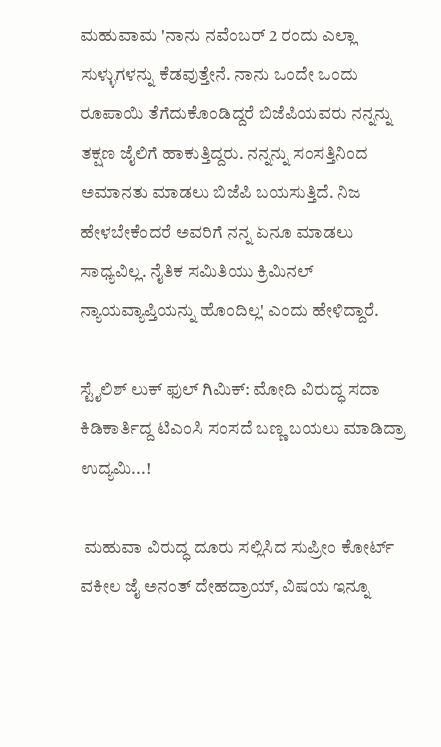ಮಹುವಾಮ 'ನಾನು ನವೆಂಬರ್ 2 ರಂದು ಎಲ್ಲಾ ಸುಳ್ಳುಗಳನ್ನು ಕೆಡವುತ್ತೇನೆ. ನಾನು ಒಂದೇ ಒಂದು ರೂಪಾಯಿ ತೆಗೆದುಕೊಂಡಿದ್ದರೆ ಬಿಜೆಪಿಯವರು ನನ್ನನ್ನು ತಕ್ಷಣ ಜೈಲಿಗೆ ಹಾಕುತ್ತಿದ್ದರು. ನನ್ನನ್ನು ಸಂಸತ್ತಿನಿಂದ ಅಮಾನತು ಮಾಡಲು ಬಿಜೆಪಿ ಬಯಸುತ್ತಿದೆ. ನಿಜ ಹೇಳಬೇಕೆಂದರೆ ಅವರಿಗೆ ನನ್ನ ಏನೂ ಮಾಡಲು ಸಾಧ್ಯವಿಲ್ಲ. ನೈತಿಕ ಸಮಿತಿಯು ಕ್ರಿಮಿನಲ್ ನ್ಯಾಯವ್ಯಾಪ್ತಿಯನ್ನು ಹೊಂದಿಲ್ಲ' ಎಂದು ಹೇಳಿದ್ದಾರೆ.

ಸ್ಟೈಲಿಶ್ ಲುಕ್ ಫುಲ್ ಗಿಮಿಕ್: ಮೋದಿ ವಿರುದ್ಧ ಸದಾ ಕಿಡಿಕಾರ್ತಿದ್ದ ಟಿಎಂಸಿ ಸಂಸದೆ ಬಣ್ಣ ಬಯಲು ಮಾಡಿದ್ರಾ ಉದ್ಯಮಿ...!

 ಮಹುವಾ ವಿರುದ್ಧ ದೂರು ಸಲ್ಲಿಸಿದ ಸುಪ್ರೀಂ ಕೋರ್ಟ್ ವಕೀಲ ಜೈ ಅನಂತ್ ದೇಹದ್ರಾಯ್, ವಿಷಯ ಇನ್ನೂ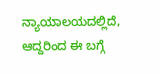ನ್ಯಾಯಾಲಯದಲ್ಲಿದೆ, ಆದ್ದರಿಂದ ಈ ಬಗ್ಗೆ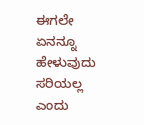ಈಗಲೇ ಏನನ್ನೂ ಹೇಳುವುದು ಸರಿಯಲ್ಲ ಎಂದು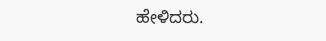ಹೇಳಿದರು.